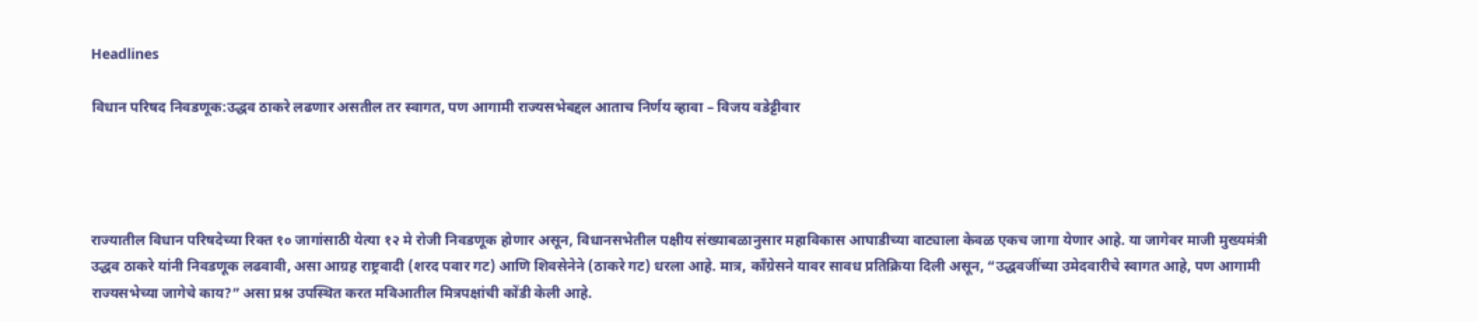Headlines

विधान परिषद निवडणूक:उद्धव ठाकरे लढणार असतील तर स्वागत, पण आगामी राज्यसभेबद्दल आताच निर्णय व्हावा – विजय वडेट्टीवार




राज्यातील विधान परिषदेच्या रिक्त १० जागांसाठी येत्या १२ मे रोजी निवडणूक होणार असून, विधानसभेतील पक्षीय संख्याबळानुसार महाविकास आघाडीच्या वाट्याला केवळ एकच जागा येणार आहे. या जागेवर माजी मुख्यमंत्री उद्धव ठाकरे यांनी निवडणूक लढवावी, असा आग्रह राष्ट्रवादी (शरद पवार गट) आणि शिवसेनेने (ठाकरे गट) धरला आहे. मात्र, काँग्रेसने यावर सावध प्रतिक्रिया दिली असून, “उद्धवजींच्या उमेदवारीचे स्वागत आहे, पण आगामी राज्यसभेच्या जागेचे काय?” असा प्रश्न उपस्थित करत मविआतील मित्रपक्षांची कोंडी केली आहे.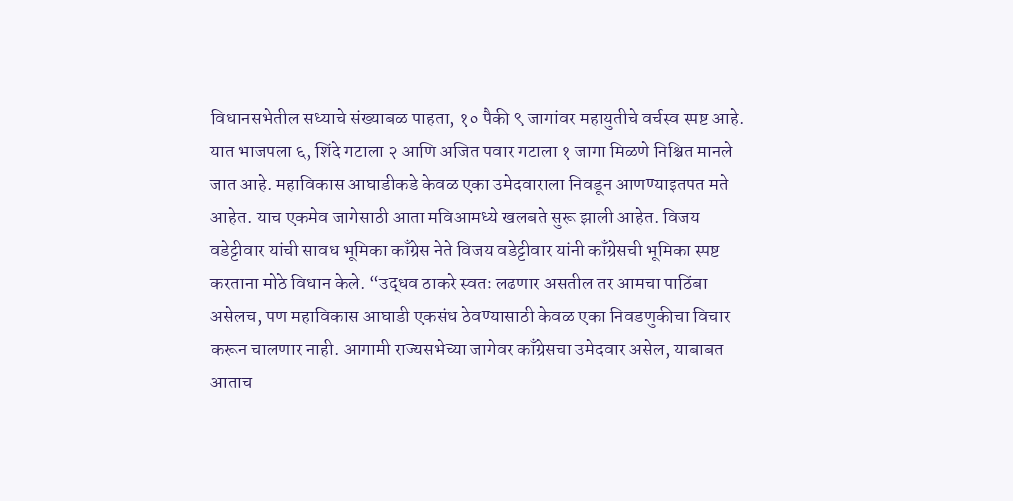विधानसभेतील सध्याचे संख्याबळ पाहता, १० पैकी ९ जागांवर महायुतीचे वर्चस्व स्पष्ट आहे. यात भाजपला ६, शिंदे गटाला २ आणि अजित पवार गटाला १ जागा मिळणे निश्चित मानले जात आहे. महाविकास आघाडीकडे केवळ एका उमेदवाराला निवडून आणण्याइतपत मते आहेत. याच एकमेव जागेसाठी आता मविआमध्ये खलबते सुरू झाली आहेत. विजय वडेट्टीवार यांची सावध भूमिका काँग्रेस नेते विजय वडेट्टीवार यांनी काँग्रेसची भूमिका स्पष्ट करताना मोठे विधान केले. “उद्धव ठाकरे स्वतः लढणार असतील तर आमचा पाठिंबा असेलच, पण महाविकास आघाडी एकसंध ठेवण्यासाठी केवळ एका निवडणुकीचा विचार करून चालणार नाही. आगामी राज्यसभेच्या जागेवर काँग्रेसचा उमेदवार असेल, याबाबत आताच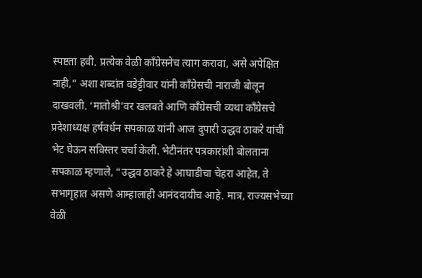स्पष्टता हवी. प्रत्येक वेळी काँग्रेसनेच त्याग करावा, असे अपेक्षित नाही,” अशा शब्दांत वडेट्टीवार यांनी काँग्रेसची नाराजी बोलून दाखवली. ‘मातोश्री’वर खलबते आणि काँग्रेसची व्यथा काँग्रेसचे प्रदेशाध्यक्ष हर्षवर्धन सपकाळ यांनी आज दुपारी उद्धव ठाकरे यांची भेट घेऊन सविस्तर चर्चा केली. भेटीनंतर पत्रकारांशी बोलताना सपकाळ म्हणाले, “उद्धव ठाकरे हे आघाडीचा चेहरा आहेत, ते सभागृहात असणे आम्हालाही आनंददायीच आहे. मात्र, राज्यसभेच्या वेळी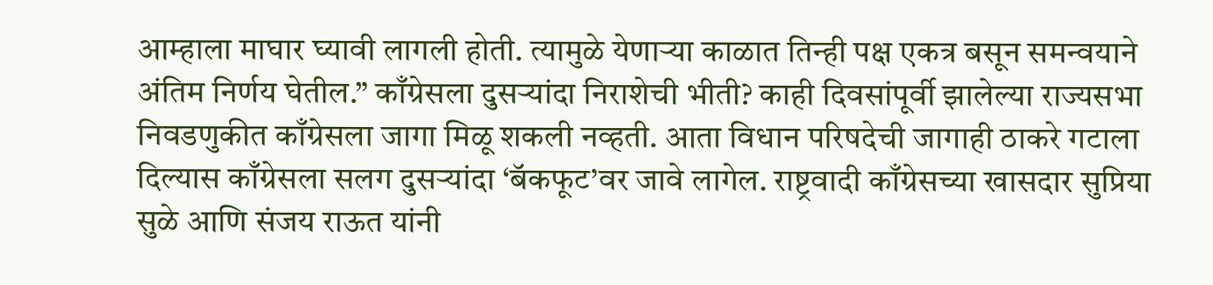आम्हाला माघार घ्यावी लागली होती. त्यामुळे येणाऱ्या काळात तिन्ही पक्ष एकत्र बसून समन्वयाने अंतिम निर्णय घेतील.” काँग्रेसला दुसऱ्यांदा निराशेची भीती? काही दिवसांपूर्वी झालेल्या राज्यसभा निवडणुकीत काँग्रेसला जागा मिळू शकली नव्हती. आता विधान परिषदेची जागाही ठाकरे गटाला दिल्यास काँग्रेसला सलग दुसऱ्यांदा ‘बॅकफूट’वर जावे लागेल. राष्ट्रवादी काँग्रेसच्या खासदार सुप्रिया सुळे आणि संजय राऊत यांनी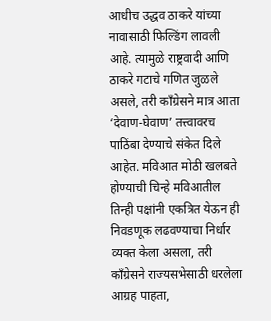आधीच उद्धव ठाकरे यांच्या नावासाठी फिल्डिंग लावली आहे. त्यामुळे राष्ट्रवादी आणि ठाकरे गटाचे गणित जुळले असले, तरी काँग्रेसने मात्र आता ‘देवाण-घेवाण’ तत्त्वावरच पाठिंबा देण्याचे संकेत दिले आहेत. मविआत मोठी खलबते होण्याची चिन्हे मविआतील तिन्ही पक्षांनी एकत्रित येऊन ही निवडणूक लढवण्याचा निर्धार व्यक्त केला असला, तरी काँग्रेसने राज्यसभेसाठी धरलेला आग्रह पाहता,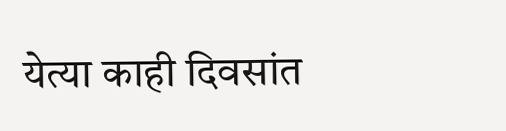येत्या काही दिवसांत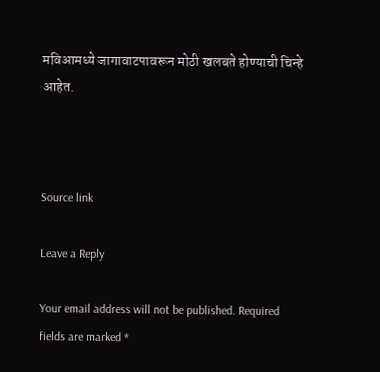मविआमध्ये जागावाटपावरून मोठी खलबते होण्याची चिन्हे आहेत.



Source link

Leave a Reply

Your email address will not be published. Required fields are marked *